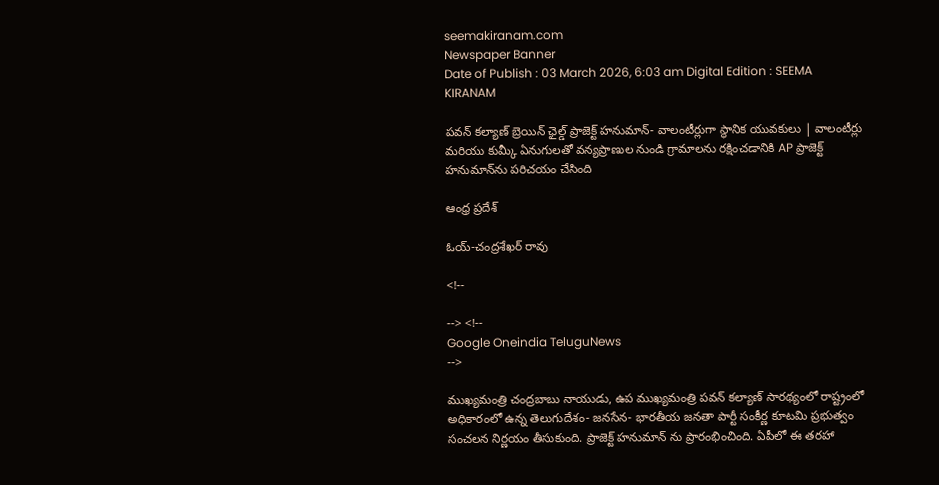seemakiranam.com
Newspaper Banner
Date of Publish : 03 March 2026, 6:03 am Digital Edition : SEEMA KIRANAM

పవన్ కల్యాణ్ బ్రెయిన్ ఛైల్డ్ ప్రాజెక్ట్ హనుమాన్- వాలంటీర్లుగా స్థానిక యువకులు | వాలంటీర్లు మరియు కుమ్కీ ఏనుగులతో వన్యప్రాణుల నుండి గ్రామాలను రక్షించడానికి AP ప్రాజెక్ట్ హనుమాన్‌ను పరిచయం చేసింది

ఆంధ్ర ప్రదేశ్

ఓయ్-చంద్రశేఖర్ రావు

<!--

--> <!--
Google Oneindia TeluguNews
-->

ముఖ్యమంత్రి చంద్రబాబు నాయుడు, ఉప ముఖ్యమంత్రి పవన్ కల్యాణ్ సారథ్యంలో రాష్ట్రంలో అధికారంలో ఉన్న తెలుగుదేశం- జనసేన- భారతీయ జనతా పార్టీ సంకీర్ణ కూటమి ప్రభుత్వం సంచలన నిర్ణయం తీసుకుంది. ప్రాజెక్ట్ హనుమాన్ ను ప్రారంభించింది. ఏపీలో ఈ తరహా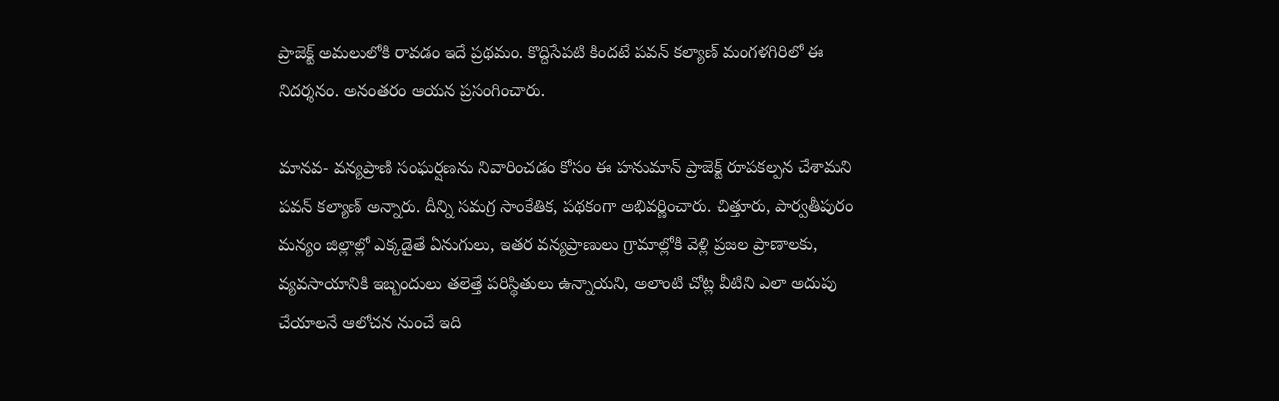ప్రాజెక్ట్ అమలులోకి రావడం ఇదే ప్రథమం. కొద్దిసేపటి కిందటే పవన్ కల్యాణ్ మంగళగిరిలో ఈ నిదర్శనం. అనంతరం ఆయన ప్రసంగించారు.

మానవ- వన్యప్రాణి సంఘర్షణను నివారించడం కోసం ఈ హనుమాన్ ప్రాజెక్ట్ రూపకల్పన చేశామని పవన్ కల్యాణ్ అన్నారు. దీన్ని సమగ్ర సాంకేతిక, పథకంగా అభివర్ణించారు. చిత్తూరు, పార్వతీపురం మన్యం జిల్లాల్లో ఎక్కడైతే ఏనుగులు, ఇతర వన్యప్రాణులు గ్రామాల్లోకి వెళ్లి ప్రజల ప్రాణాలకు, వ్యవసాయానికి ఇబ్బందులు తలెత్తే పరిస్థితులు ఉన్నాయని, అలాంటి చోట్ల వీటిని ఎలా అదుపు చేయాలనే ఆలోచన నుంచే ఇది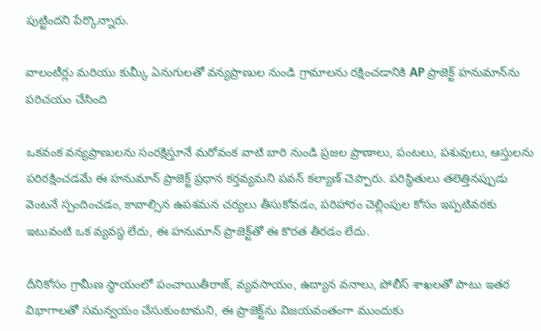పుట్టిందని పేర్కొన్నారు.

వాలంటీర్లు మరియు కుమ్కీ ఏనుగులతో వన్యప్రాణుల నుండి గ్రామాలను రక్షించడానికి AP ప్రాజెక్ట్ హనుమాన్‌ను పరిచయం చేసింది

ఒకవంక వన్యప్రాణులను సంరక్షిస్తూనే మరోవంక వాటి బారి నుండి ప్రజల ప్రాణాలు, పంటలు, పశువులు, ఆస్తులను పరిరక్షించడమే ఈ హనుమాన్ ప్రాజెక్ట్ ప్రధాన కర్తవ్యమని పవన్ కల్యాణ్ చెప్పారు. పరిస్థితులు తలెత్తినప్పుడు వెంటనే స్పందించడం, కావాల్సిన ఉపశమన చర్యలు తీసుకోవడం, పరిహారం చెల్లింపుల కోసం ఇప్పటివరకు ఇటువంటి ఒక వ్యవస్థ లేదు, ఈ హనుమాన్ ప్రాజెక్ట్‌తో ఈ కొరత తీరడం లేదు.

దీనికోసం గ్రామీణ స్థాయంలో పంచాయితీరాజ్, వ్యవసాయం, ఉద్యాన వనాలు, పోలీస్ శాఖలతో పాటు ఇతర విభాగాలతో సమన్వయం చేసుకుంటామని, ఈ ప్రాజెక్ట్‌ను విజయవంతంగా ముందుకు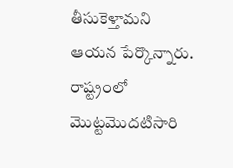తీసుకెళ్తామని ఆయన పేర్కొన్నారు. రాష్ట్రంలో మొట్టమొదటిసారి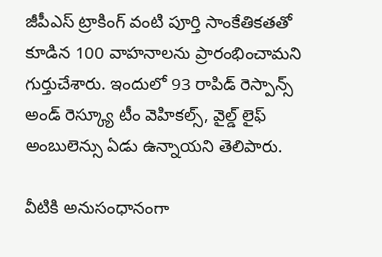జీపీఎస్ ట్రాకింగ్ వంటి పూర్తి సాంకేతికతతో కూడిన 100 వాహనాలను ప్రారంభించామని గుర్తుచేశారు. ఇందులో 93 రాపిడ్ రెస్పాన్స్ అండ్ రెస్క్యూ టీం వెహికల్స్, వైల్డ్ లైఫ్ అంబులెన్సు ఏడు ఉన్నాయని తెలిపారు.

వీటికి అనుసంధానంగా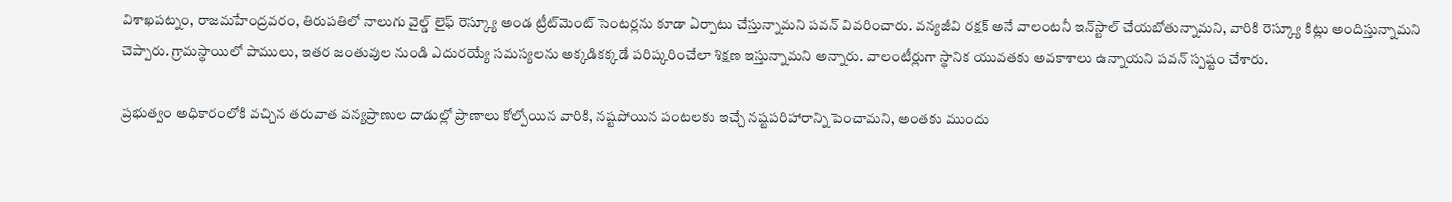విశాఖపట్నం, రాజమహేంద్రవరం, తిరుపతిలో నాలుగు వైల్డ్ లైఫ్ రెస్క్యూ అండ ట్రీట్‌మెంట్ సెంటర్లను కూడా ఏర్పాటు చేస్తున్నామని పవన్ వివరించారు. వన్యజీవి రక్షక్ అనే వాలంటనీ ఇన్‌స్టాల్ చేయబోతున్నామని, వారికి రెస్క్యూ కిట్లు అందిస్తున్నామని చెప్పారు. గ్రామస్థాయిలో పాములు, ఇతర జంతువుల నుండి ఎదురయ్యే సమస్యలను అక్కడికక్కడే పరిష్కరించేలా శిక్షణ ఇస్తున్నామని అన్నారు. వాలంటీర్లుగా స్థానిక యువతకు అవకాశాలు ఉన్నాయని పవన్ స్పష్టం చేశారు.

ప్రభుత్వం అధికారంలోకి వచ్చిన తరువాత వన్యప్రాణుల దాడుల్లో ప్రాణాలు కోల్పోయిన వారికి, నష్టపోయిన పంటలకు ఇచ్చే నష్టపరిహారాన్ని పెంచామని, అంతకు ముందు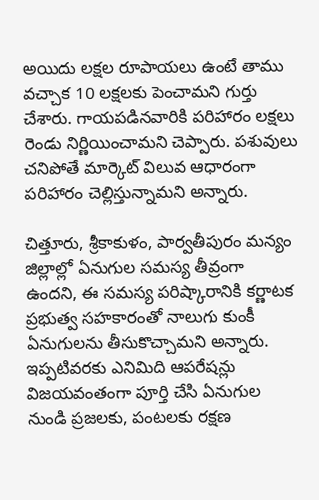అయిదు లక్షల రూపాయలు ఉంటే తాము వచ్చాక 10 లక్షలకు పెంచామని గుర్తు చేశారు. గాయపడినవారికి పరిహారం లక్షలు రెండు నిర్ణియించామని చెప్పారు. పశువులు చనిపోతే మార్కెట్ విలువ ఆధారంగా పరిహారం చెల్లిస్తున్నామని అన్నారు.

చిత్తూరు, శ్రీకాకుళం, పార్వతీపురం మన్యం జిల్లాల్లో ఏనుగుల సమస్య తీవ్రంగా ఉందని, ఈ సమస్య పరిష్కారానికి కర్ణాటక ప్రభుత్వ సహకారంతో నాలుగు కుంకీ ఏనుగులను తీసుకొచ్చామని అన్నారు. ఇప్పటివరకు ఎనిమిది ఆపరేషన్లు విజయవంతంగా పూర్తి చేసి ఏనుగుల నుండి ప్రజలకు, పంటలకు రక్షణ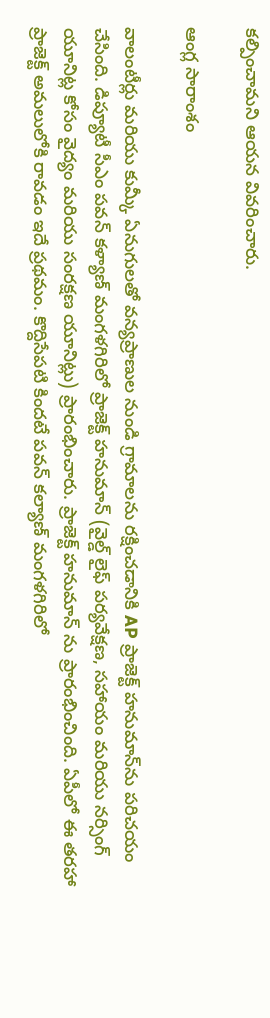కల్పించామని ఆయన వివరించారు.

ఆంగ్ల సారాంశం

వాలంటీర్లు మరియు కుమ్కీ ఏనుగులతో వన్యప్రాణుల నుండి గ్రామాలను రక్షించడానికి AP ప్రాజెక్ట్ హనుమాన్‌ను పరిచయం చేసింది. డిప్యూటీ సీఎం పవన్ కళ్యాణ్ మంగళగిరిలో ప్రాజెక్ట్ హనుమాన్ (వైల్డ్ లైఫ్ పర్యవేక్షణ, సహాయం మరియు నర్సింగ్ యూనిట్ల కోసం వైద్యం మరియు సంరక్షణ యూనిట్లు) ప్రారంభించారు. ప్రాజెక్ట్ హనుమాన్ ను ప్రారంభించింది. ఏపీలో ఈ తరహా ప్రాజెక్ట్ అమలులోకి రావడం ఇదే ప్రథమం. కొద్దిసేపటి కిందటే పవన్ కల్యాణ్ మంగళగిరిలో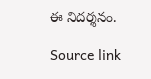ఈ నిదర్శనం.

Source link